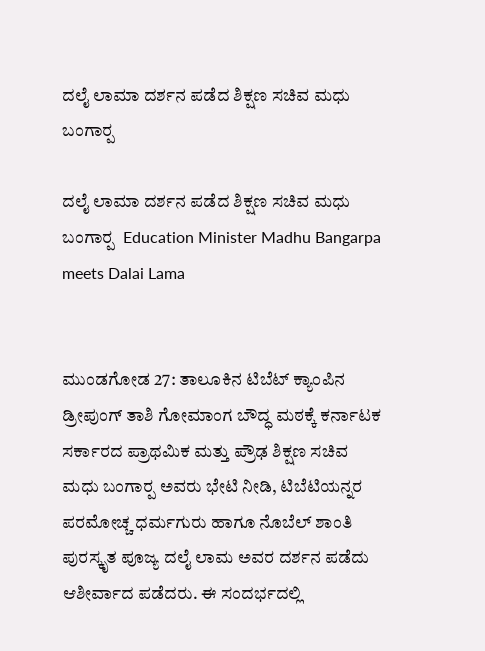ದಲೈ ಲಾಮಾ ದರ್ಶನ ಪಡೆದ ಶಿಕ್ಷಣ ಸಚಿವ ಮಧು ಬಂಗಾರ‍್ಪ

ದಲೈ ಲಾಮಾ ದರ್ಶನ ಪಡೆದ ಶಿಕ್ಷಣ ಸಚಿವ ಮಧು ಬಂಗಾರ‍್ಪ  Education Minister Madhu Bangarpa meets Dalai Lama


ಮುಂಡಗೋಡ 27: ತಾಲೂಕಿನ ಟಿಬೆಟ್ ಕ್ಯಾಂಪಿನ ಡ್ರೀಪುಂಗ್ ತಾಶಿ ಗೋಮಾಂಗ ಬೌದ್ಧ ಮಠಕ್ಕೆ ಕರ್ನಾಟಕ ಸರ್ಕಾರದ ಪ್ರಾಥಮಿಕ ಮತ್ತು ಪ್ರೌಢ ಶಿಕ್ಷಣ ಸಚಿವ ಮಧು ಬಂಗಾರ‍್ಪ ಅವರು ಭೇಟಿ ನೀಡಿ, ಟಿಬೆಟಿಯನ್ನರ ಪರಮೋಚ್ಚ ಧರ್ಮಗುರು ಹಾಗೂ ನೊಬೆಲ್ ಶಾಂತಿ ಪುರಸ್ಕೃತ ಪೂಜ್ಯ ದಲೈ ಲಾಮ ಅವರ ದರ್ಶನ ಪಡೆದು ಆಶೀರ್ವಾದ ಪಡೆದರು. ಈ ಸಂದರ್ಭದಲ್ಲಿ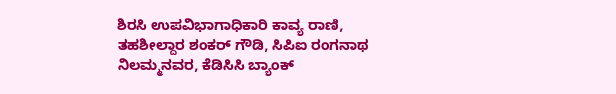ಶಿರಸಿ ಉಪವಿಭಾಗಾಧಿಕಾರಿ ಕಾವ್ಯ ರಾಣಿ, ತಹಶೀಲ್ದಾರ ಶಂಕರ್ ಗೌಡಿ, ಸಿಪಿಐ ರಂಗನಾಥ ನಿಲಮ್ಮನವರ, ಕೆಡಿಸಿಸಿ ಬ್ಯಾಂಕ್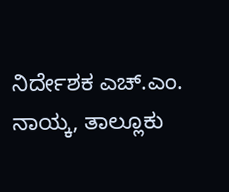ನಿರ್ದೇಶಕ ಎಚ್‌.ಎಂ. ನಾಯ್ಕ, ತಾಲ್ಲೂಕು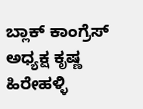ಬ್ಲಾಕ್ ಕಾಂಗ್ರೆಸ್ ಅಧ್ಯಕ್ಷ ಕೃಷ್ಣ ಹಿರೇಹಳ್ಳಿ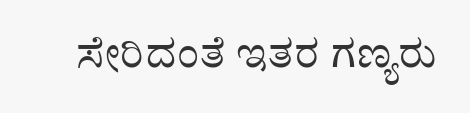ಸೇರಿದಂತೆ ಇತರ ಗಣ್ಯರು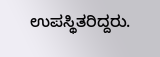ಉಪಸ್ಥಿತರಿದ್ದರು.